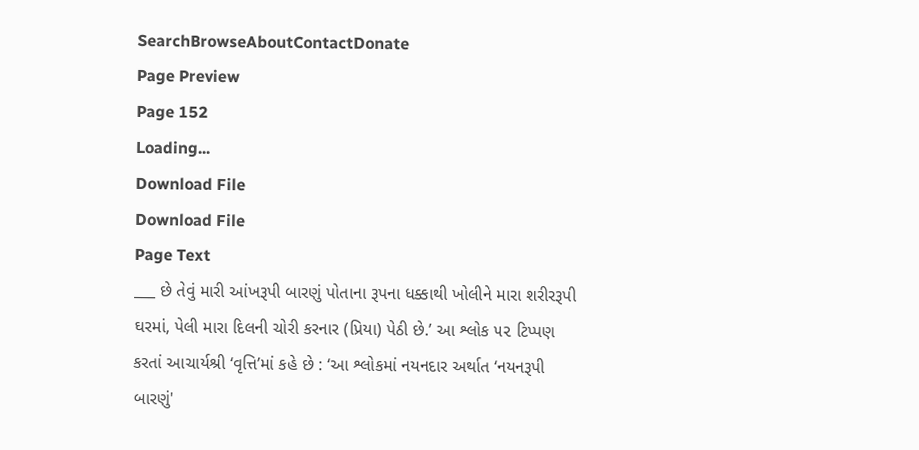SearchBrowseAboutContactDonate
Page Preview
Page 152
Loading...
Download File
Download File
Page Text
___ છે તેવું મારી આંખરૂપી બારણું પોતાના રૂપના ધક્કાથી ખોલીને મારા શરીરરૂપી ઘરમાં, પેલી મારા દિલની ચોરી કરનાર (પ્રિયા) પેઠી છે.’ આ શ્લોક ૫૨ ટિપ્પણ કરતાં આચાર્યશ્રી ‘વૃત્તિ’માં કહે છે : ‘આ શ્લોકમાં નયનદાર અર્થાત ‘નયનરૂપી બારણું'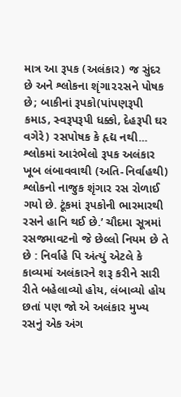માત્ર આ રૂપક (અલંકાર) જ સુંદર છે અને શ્લોકના શૃંગા૨૨સને પોષક છે; બાકીનાં રૂપકો(પાંપણરૂપી કમાડ, સ્વરૂપરૂપી ધક્કો, દેહરૂપી ઘર વગેરે) રસપોષક કે હૃદ્ય નથી... શ્લોકમાં આરંભેલો રૂપક અલંકાર ખૂબ લંબાવવાથી (અતિ-નિર્વાહથી) શ્લોકનો નાજુક શૃંગાર રસ રોળાઈ ગયો છે. ટૂંકમાં રૂપકોની ભારમારથી રસને હાનિ થઈ છે.’ ચૌદમા સૂત્રમાં રસજમાવટનો જે છેલ્લો નિયમ છે તે છે : નિર્વાહે પિ અંત્યું એટલે કે કાવ્યમાં અલંકારને શરૂ કરીને સારી રીતે બહેલાવ્યો હોય, લંબાવ્યો હોય છતાં પણ જો એ અલંકાર મુખ્ય રસનું એક અંગ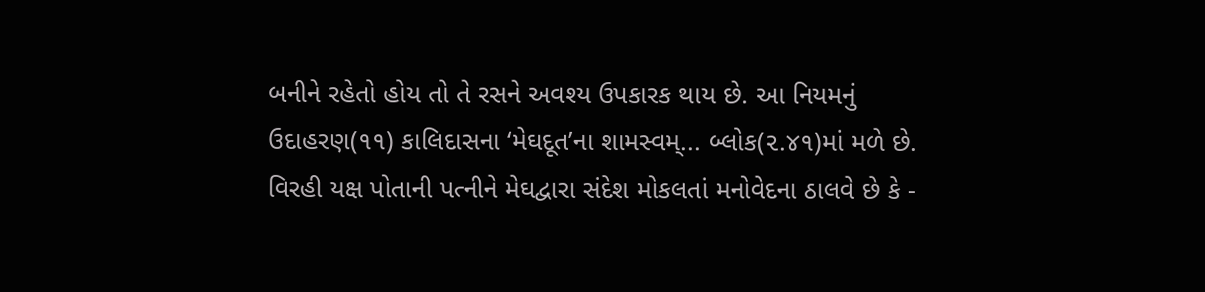બનીને રહેતો હોય તો તે રસને અવશ્ય ઉપકારક થાય છે. આ નિયમનું ઉદાહરણ(૧૧) કાલિદાસના ‘મેઘદૂત’ના શામસ્વમ્... બ્લોક(૨.૪૧)માં મળે છે. વિરહી યક્ષ પોતાની પત્નીને મેઘદ્વારા સંદેશ મોકલતાં મનોવેદના ઠાલવે છે કે -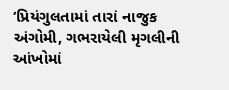‘પ્રિયંગુલતામાં તારાં નાજુક અંગોમી, ગભરાયેલી મૃગલીની આંખોમાં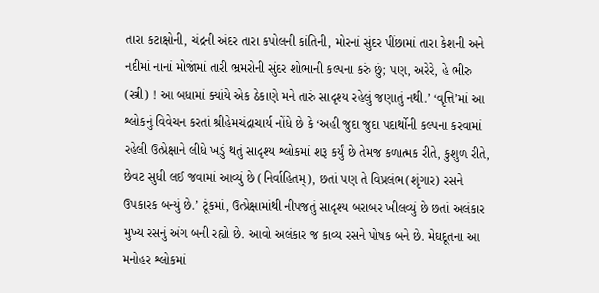તારા કટાક્ષોની, ચંદ્રની અંદર તારા કપોલની કાંતિની, મોરનાં સુંદર પીંછામાં તારા કેશની અને નદીમાં નાનાં મોજાંમાં તારી ભ્રમરોની સુંદર શોભાની કલ્પના કરું છું; પણ, અરેરે, હે ભીરુ (સ્ત્રી) ! આ બધામાં ક્યાંયે એક ઠેકાણે મને તારું સાદૃશ્ય રહેલું જણાતું નથી.’ ‘વૃત્તિ’માં આ શ્લોકનું વિવેચન કરતાં શ્રીહેમચંદ્રાચાર્ય નોંધે છે કે ‘અહી જુદા જુદા પદાર્થોની કલ્પના કરવામાં રહેલી ઉત્પ્રેક્ષાને લીધે ખડું થતું સાદૃશ્ય શ્લોકમાં શરૂ કર્યું છે તેમજ કળાત્મક રીતે, કુશુળ રીતે, છેવટ સુધી લઈ જવામાં આવ્યું છે (નિર્વાહિતમ્), છતાં પણ તે વિપ્રલંભ(શૃંગાર) રસને ઉપકારક બન્યું છે.’ ટૂંકમાં, ઉત્પ્રેક્ષામાંથી નીપજતું સાદૃશ્ય બરાબર ખીલવ્યું છે છતાં અલંકાર મુખ્ય રસનું અંગ બની રહ્યો છે. આવો અલંકાર જ કાવ્ય રસને પોષક બને છે. મેઘદૂતના આ મનોહર શ્લોકમાં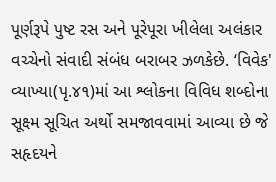પૂર્ણરૂપે પુષ્ટ રસ અને પૂરેપૂરા ખીલેલા અલંકાર વચ્ચેનો સંવાદી સંબંધ બરાબર ઝળકેછે. ‘વિવેક' વ્યાખ્યા(પૃ.૪૧)માં આ શ્લોકના વિવિધ શબ્દોના સૂક્ષ્મ સૂચિત અર્થો સમજાવવામાં આવ્યા છે જે સહૃદયને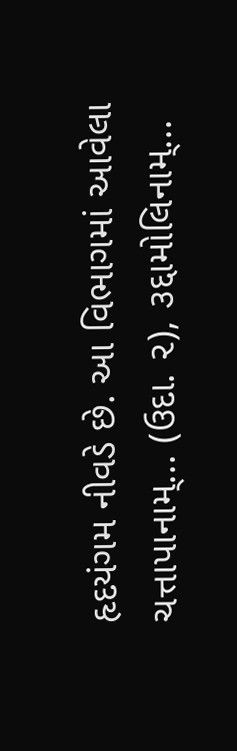હૃદયંગમ નીવડે છે. આ વિભાગમાં આવેલા ચત્તાપાનામ્... (ઉદા. ૨), ૩દ્દામોલિનામ્...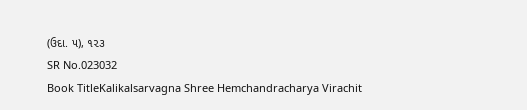(ઉદા. ૫), ૧૨૩
SR No.023032
Book TitleKalikalsarvagna Shree Hemchandracharya Virachit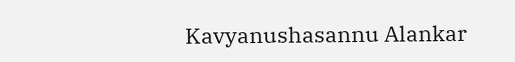Kavyanushasannu Alankar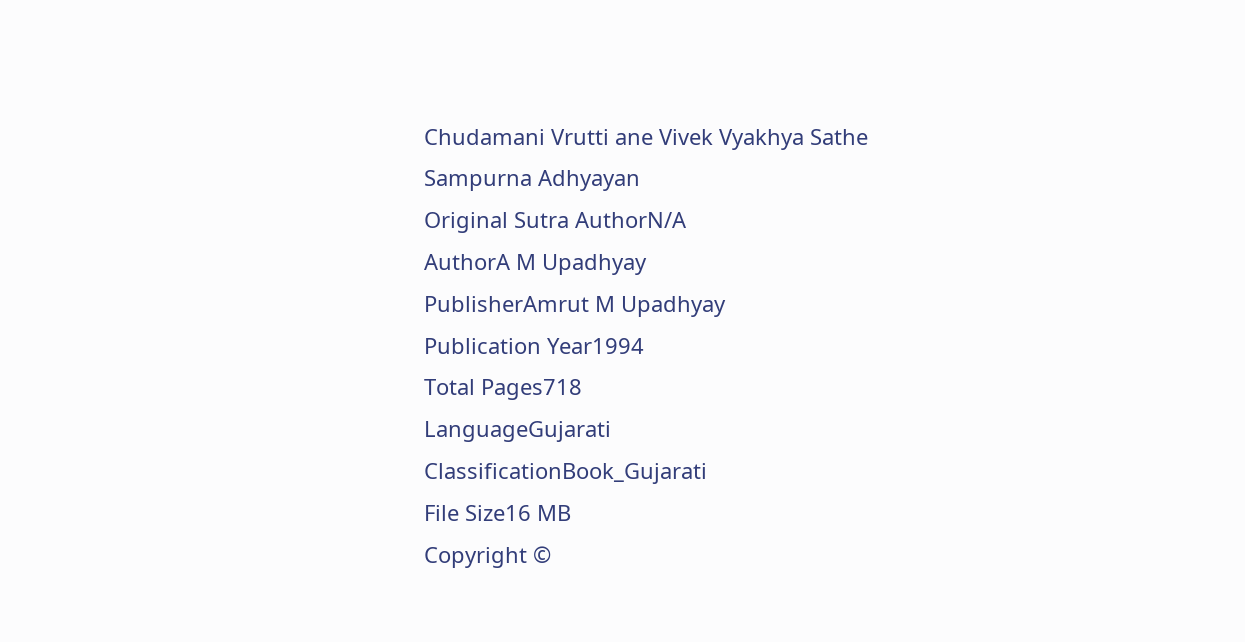Chudamani Vrutti ane Vivek Vyakhya Sathe Sampurna Adhyayan
Original Sutra AuthorN/A
AuthorA M Upadhyay
PublisherAmrut M Upadhyay
Publication Year1994
Total Pages718
LanguageGujarati
ClassificationBook_Gujarati
File Size16 MB
Copyright ©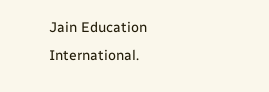Jain Education International.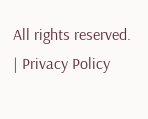All rights reserved. | Privacy Policy